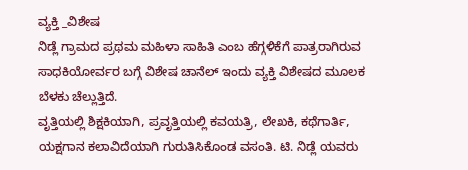ವ್ಯಕ್ತಿ _ವಿಶೇಷ
ನಿಡ್ಲೆ ಗ್ರಾಮದ ಪ್ರಥಮ ಮಹಿಳಾ ಸಾಹಿತಿ ಎಂಬ ಹೆಗ್ಗಳಿಕೆಗೆ ಪಾತ್ರರಾಗಿರುವ ಸಾಧಕಿಯೋರ್ವರ ಬಗ್ಗೆ ವಿಶೇಷ ಚಾನೆಲ್ ಇಂದು ವ್ಯಕ್ತಿ ವಿಶೇಷದ ಮೂಲಕ ಬೆಳಕು ಚೆಲ್ಲುತ್ತಿದೆ.
ವೃತ್ತಿಯಲ್ಲಿ ಶಿಕ್ಷಕಿಯಾಗಿ, ಪ್ರವೃತ್ತಿಯಲ್ಲಿ ಕವಯತ್ರಿ, ಲೇಖಕಿ, ಕಥೆಗಾರ್ತಿ, ಯಕ್ಷಗಾನ ಕಲಾವಿದೆಯಾಗಿ ಗುರುತಿಸಿಕೊಂಡ ವಸಂತಿ. ಟಿ. ನಿಡ್ಲೆ ಯವರು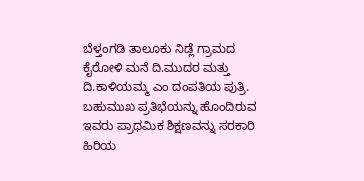ಬೆಳ್ತಂಗಡಿ ತಾಲೂಕು ನಿಡ್ಲೆ ಗ್ರಾಮದ ಕೈರೋಳಿ ಮನೆ ದಿ.ಮುದರ ಮತ್ತು ದಿ.ಕಾಳಿಯಮ್ಮ ಎಂ ದಂಪತಿಯ ಪುತ್ರಿ.
ಬಹುಮುಖ ಪ್ರತಿಭೆಯನ್ನು ಹೊಂದಿರುವ ಇವರು ಪ್ರಾಥಮಿಕ ಶಿಕ್ಷಣವನ್ನು ಸರಕಾರಿ ಹಿರಿಯ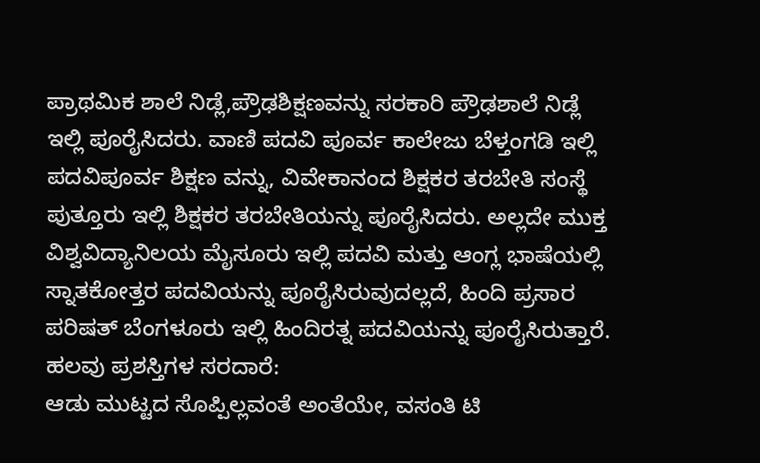ಪ್ರಾಥಮಿಕ ಶಾಲೆ ನಿಡ್ಲೆ,ಪ್ರೌಢಶಿಕ್ಷಣವನ್ನು ಸರಕಾರಿ ಪ್ರೌಢಶಾಲೆ ನಿಡ್ಲೆ ಇಲ್ಲಿ ಪೂರೈಸಿದರು. ವಾಣಿ ಪದವಿ ಪೂರ್ವ ಕಾಲೇಜು ಬೆಳ್ತಂಗಡಿ ಇಲ್ಲಿ ಪದವಿಪೂರ್ವ ಶಿಕ್ಷಣ ವನ್ನು, ವಿವೇಕಾನಂದ ಶಿಕ್ಷಕರ ತರಬೇತಿ ಸಂಸ್ಥೆ ಪುತ್ತೂರು ಇಲ್ಲಿ ಶಿಕ್ಷಕರ ತರಬೇತಿಯನ್ನು ಪೂರೈಸಿದರು. ಅಲ್ಲದೇ ಮುಕ್ತ ವಿಶ್ವವಿದ್ಯಾನಿಲಯ ಮೈಸೂರು ಇಲ್ಲಿ ಪದವಿ ಮತ್ತು ಆಂಗ್ಲ ಭಾಷೆಯಲ್ಲಿ ಸ್ನಾತಕೋತ್ತರ ಪದವಿಯನ್ನು ಪೂರೈಸಿರುವುದಲ್ಲದೆ, ಹಿಂದಿ ಪ್ರಸಾರ ಪರಿಷತ್ ಬೆಂಗಳೂರು ಇಲ್ಲಿ ಹಿಂದಿರತ್ನ ಪದವಿಯನ್ನು ಪೂರೈಸಿರುತ್ತಾರೆ.
ಹಲವು ಪ್ರಶಸ್ತಿಗಳ ಸರದಾರೆ:
ಆಡು ಮುಟ್ಟದ ಸೊಪ್ಪಿಲ್ಲವಂತೆ ಅಂತೆಯೇ, ವಸಂತಿ ಟಿ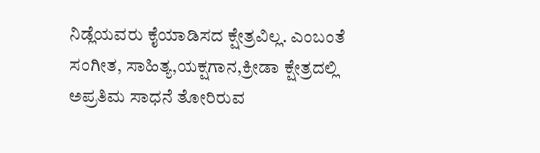ನಿಡ್ಲೆಯವರು ಕೈಯಾಡಿಸದ ಕ್ಷೇತ್ರವಿಲ್ಲ. ಎಂಬಂತೆ ಸಂಗೀತ, ಸಾಹಿತ್ಯ,ಯಕ್ಷಗಾನ,ಕ್ರೀಡಾ ಕ್ಷೇತ್ರದಲ್ಲಿ ಅಪ್ರತಿಮ ಸಾಧನೆ ತೋರಿರುವ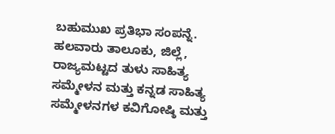ಬಹುಮುಖ ಪ್ರತಿಭಾ ಸಂಪನ್ನೆ.
ಹಲವಾರು ತಾಲೂಕು, ಜಿಲ್ಲೆ, ರಾಜ್ಯಮಟ್ಟದ ತುಳು ಸಾಹಿತ್ಯ ಸಮ್ಮೇಳನ ಮತ್ತು ಕನ್ನಡ ಸಾಹಿತ್ಯ ಸಮ್ಮೇಳನಗಳ ಕವಿಗೋಷ್ಠಿ ಮತ್ತು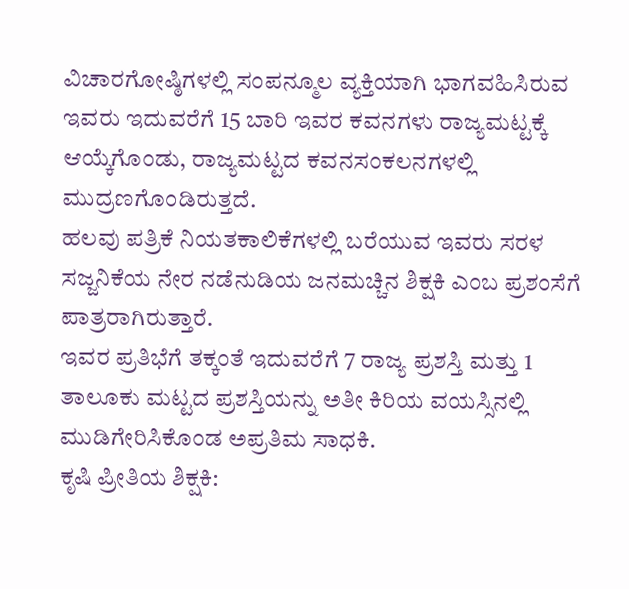ವಿಚಾರಗೋಷ್ಠಿಗಳಲ್ಲಿ ಸಂಪನ್ಮೂಲ ವ್ಯಕ್ತಿಯಾಗಿ ಭಾಗವಹಿಸಿರುವ ಇವರು ಇದುವರೆಗೆ 15 ಬಾರಿ ಇವರ ಕವನಗಳು ರಾಜ್ಯಮಟ್ಟಕ್ಕೆ ಆಯ್ಕೆಗೊಂಡು, ರಾಜ್ಯಮಟ್ಟದ ಕವನಸಂಕಲನಗಳಲ್ಲಿ ಮುದ್ರಣಗೊಂಡಿರುತ್ತದೆ.
ಹಲವು ಪತ್ರಿಕೆ ನಿಯತಕಾಲಿಕೆಗಳಲ್ಲಿ ಬರೆಯುವ ಇವರು ಸರಳ ಸಜ್ಜನಿಕೆಯ ನೇರ ನಡೆನುಡಿಯ ಜನಮಚ್ಚಿನ ಶಿಕ್ಷಕಿ ಎಂಬ ಪ್ರಶಂಸೆಗೆ ಪಾತ್ರರಾಗಿರುತ್ತಾರೆ.
ಇವರ ಪ್ರತಿಭೆಗೆ ತಕ್ಕಂತೆ ಇದುವರೆಗೆ 7 ರಾಜ್ಯ ಪ್ರಶಸ್ತಿ ಮತ್ತು 1 ತಾಲೂಕು ಮಟ್ಟದ ಪ್ರಶಸ್ತಿಯನ್ನು ಅತೀ ಕಿರಿಯ ವಯಸ್ಸಿನಲ್ಲಿ ಮುಡಿಗೇರಿಸಿಕೊಂಡ ಅಪ್ರತಿಮ ಸಾಧಕಿ.
ಕೃಷಿ ಪ್ರೀತಿಯ ಶಿಕ್ಷಕಿ: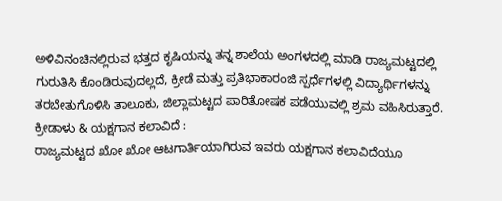ಅಳಿವಿನಂಚಿನಲ್ಲಿರುವ ಭತ್ತದ ಕೃಷಿಯನ್ನು ತನ್ನ ಶಾಲೆಯ ಅಂಗಳದಲ್ಲಿ ಮಾಡಿ ರಾಜ್ಯಮಟ್ಟದಲ್ಲಿ ಗುರುತಿಸಿ ಕೊಂಡಿರುವುದಲ್ಲದೆ, ಕ್ರೀಡೆ ಮತ್ತು ಪ್ರತಿಭಾಕಾರಂಜಿ ಸ್ಪರ್ಧೆಗಳಲ್ಲಿ ವಿದ್ಯಾರ್ಥಿಗಳನ್ನು ತರಬೇತುಗೊಳಿಸಿ ತಾಲೂಕು, ಜಿಲ್ಲಾಮಟ್ಟದ ಪಾರಿತೋಷಕ ಪಡೆಯುವಲ್ಲಿ ಶ್ರಮ ವಹಿಸಿರುತ್ತಾರೆ.
ಕ್ರೀಡಾಳು & ಯಕ್ಷಗಾನ ಕಲಾವಿದೆ :
ರಾಜ್ಯಮಟ್ಟದ ಖೋ ಖೋ ಆಟಗಾರ್ತಿಯಾಗಿರುವ ಇವರು ಯಕ್ಷಗಾನ ಕಲಾವಿದೆಯೂ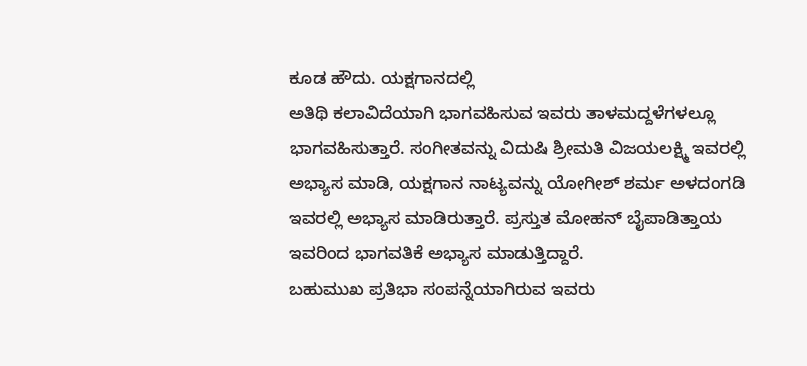ಕೂಡ ಹೌದು. ಯಕ್ಷಗಾನದಲ್ಲಿ
ಅತಿಥಿ ಕಲಾವಿದೆಯಾಗಿ ಭಾಗವಹಿಸುವ ಇವರು ತಾಳಮದ್ದಳೆಗಳಲ್ಲೂ ಭಾಗವಹಿಸುತ್ತಾರೆ. ಸಂಗೀತವನ್ನು ವಿದುಷಿ ಶ್ರೀಮತಿ ವಿಜಯಲಕ್ಷ್ಮಿ ಇವರಲ್ಲಿ ಅಭ್ಯಾಸ ಮಾಡಿ, ಯಕ್ಷಗಾನ ನಾಟ್ಯವನ್ನು ಯೋಗೀಶ್ ಶರ್ಮ ಅಳದಂಗಡಿ ಇವರಲ್ಲಿ ಅಭ್ಯಾಸ ಮಾಡಿರುತ್ತಾರೆ. ಪ್ರಸ್ತುತ ಮೋಹನ್ ಬೈಪಾಡಿತ್ತಾಯ ಇವರಿಂದ ಭಾಗವತಿಕೆ ಅಭ್ಯಾಸ ಮಾಡುತ್ತಿದ್ದಾರೆ.
ಬಹುಮುಖ ಪ್ರತಿಭಾ ಸಂಪನ್ನೆಯಾಗಿರುವ ಇವರು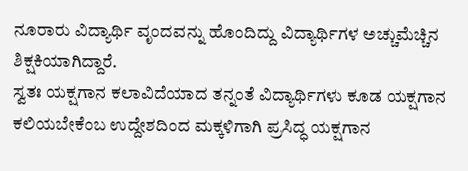ನೂರಾರು ವಿದ್ಯಾರ್ಥಿ ವೃಂದವನ್ನು ಹೊಂದಿದ್ದು ವಿದ್ಯಾರ್ಥಿಗಳ ಅಚ್ಚುಮೆಚ್ಚಿನ ಶಿಕ್ಷಕಿಯಾಗಿದ್ದಾರೆ.
ಸ್ವತಃ ಯಕ್ಷಗಾನ ಕಲಾವಿದೆಯಾದ ತನ್ನಂತೆ ವಿದ್ಯಾರ್ಥಿಗಳು ಕೂಡ ಯಕ್ಷಗಾನ ಕಲಿಯಬೇಕೆಂಬ ಉದ್ದೇಶದಿಂದ ಮಕ್ಕಳಿಗಾಗಿ ಪ್ರಸಿದ್ಧ ಯಕ್ಷಗಾನ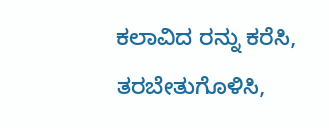ಕಲಾವಿದ ರನ್ನು ಕರೆಸಿ, ತರಬೇತುಗೊಳಿಸಿ,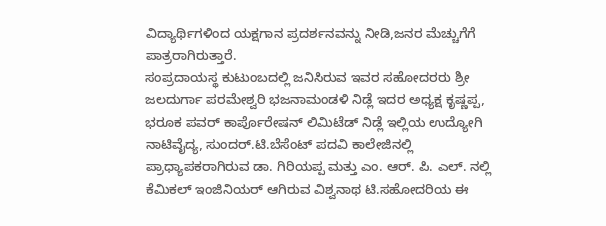ವಿದ್ಯಾರ್ಥಿಗಳಿಂದ ಯಕ್ಷಗಾನ ಪ್ರದರ್ಶನವನ್ನು ನೀಡಿ,ಜನರ ಮೆಚ್ಚುಗೆಗೆ ಪಾತ್ರರಾಗಿರುತ್ತಾರೆ.
ಸಂಪ್ರದಾಯಸ್ಥ ಕುಟುಂಬದಲ್ಲಿ ಜನಿಸಿರುವ ಇವರ ಸಹೋದರರು ಶ್ರೀ ಜಲದುರ್ಗಾ ಪರಮೇಶ್ವರಿ ಭಜನಾಮಂಡಳಿ ನಿಡ್ಲೆ ಇದರ ಅಧ್ಯಕ್ಷ ಕೃಷ್ಣಪ್ಪ, ಭರೂಕ ಪವರ್ ಕಾರ್ಪೊರೇಷನ್ ಲಿಮಿಟೆಡ್ ನಿಡ್ಲೆ ಇಲ್ಲಿಯ ಉದ್ಯೋಗಿ ನಾಟಿವೈದ್ಯ, ಸುಂದರ್.ಟಿ.ಬೆಸೆಂಟ್ ಪದವಿ ಕಾಲೇಜಿನಲ್ಲಿ ಪ್ರಾಧ್ಯಾಪಕರಾಗಿರುವ ಡಾ. ಗಿರಿಯಪ್ಪ ಮತ್ತು ಎಂ. ಆರ್. ಪಿ. ಎಲ್. ನಲ್ಲಿ ಕೆಮಿಕಲ್ ಇಂಜಿನಿಯರ್ ಆಗಿರುವ ವಿಶ್ವನಾಥ ಟಿ.ಸಹೋದರಿಯ ಈ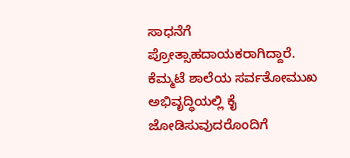ಸಾಧನೆಗೆ ಪ್ರೋತ್ಸಾಹದಾಯಕರಾಗಿದ್ದಾರೆ.
ಕೆಮ್ಮಟೆ ಶಾಲೆಯ ಸರ್ವತೋಮುಖ ಅಭಿವೃದ್ಧಿಯಲ್ಲಿ ಕೈ ಜೋಡಿಸುವುದರೊಂದಿಗೆ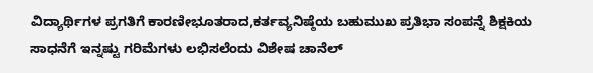ವಿದ್ಯಾರ್ಥಿಗಳ ಪ್ರಗತಿಗೆ ಕಾರಣೀಭೂತರಾದ,ಕರ್ತವ್ಯನಿಷ್ಠೆಯ ಬಹುಮುಖ ಪ್ರತಿಭಾ ಸಂಪನ್ನೆ ಶಿಕ್ಷಕಿಯ ಸಾಧನೆಗೆ ಇನ್ನಷ್ಟು ಗರಿಮೆಗಳು ಲಭಿಸಲೆಂದು ವಿಶೇಷ ಚಾನೆಲ್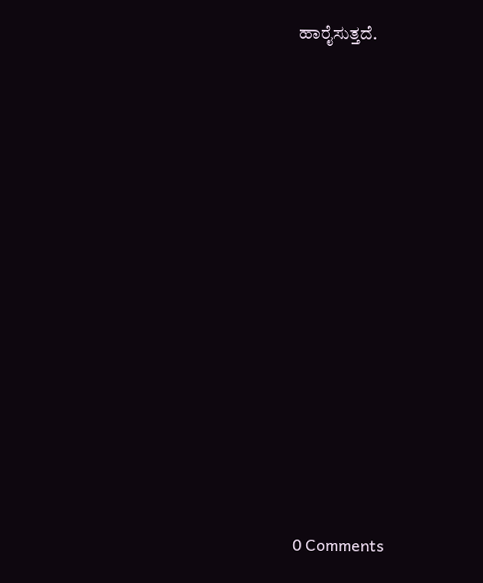ಹಾರೈಸುತ್ತದೆ.














0 Comments